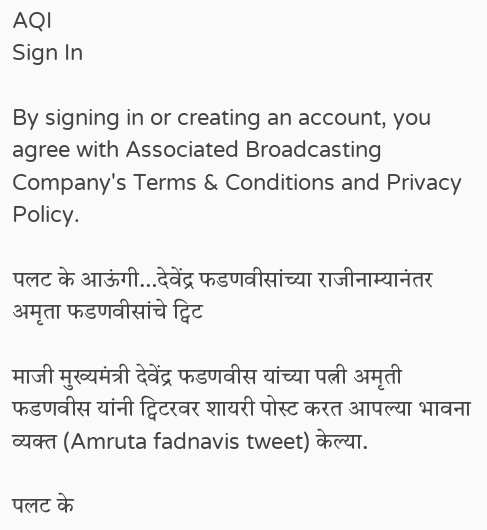AQI
Sign In

By signing in or creating an account, you agree with Associated Broadcasting Company's Terms & Conditions and Privacy Policy.

पलट के आऊंगी…देवेंद्र फडणवीसांच्या राजीनाम्यानंतर अमृता फडणवीसांचे ट्विट

माजी मुख्यमंत्री देवेंद्र फडणवीस यांच्या पत्नी अमृती फडणवीस यांनी ट्विटरवर शायरी पोस्ट करत आपल्या भावना व्यक्त (Amruta fadnavis tweet) केल्या.

पलट के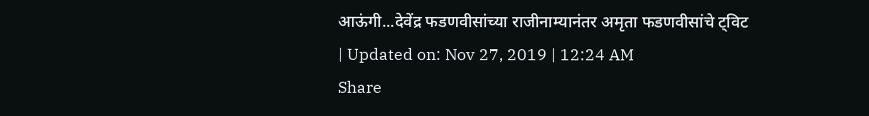आऊंगी...देवेंद्र फडणवीसांच्या राजीनाम्यानंतर अमृता फडणवीसांचे ट्विट
| Updated on: Nov 27, 2019 | 12:24 AM
Share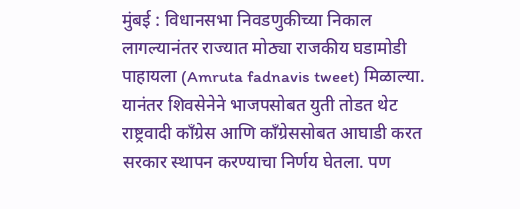मुंबई : विधानसभा निवडणुकीच्या निकाल लागल्यानंतर राज्यात मोठ्या राजकीय घडामोडी पाहायला (Amruta fadnavis tweet) मिळाल्या. यानंतर शिवसेनेने भाजपसोबत युती तोडत थेट राष्ट्रवादी काँग्रेस आणि काँग्रेससोबत आघाडी करत सरकार स्थापन करण्याचा निर्णय घेतला. पण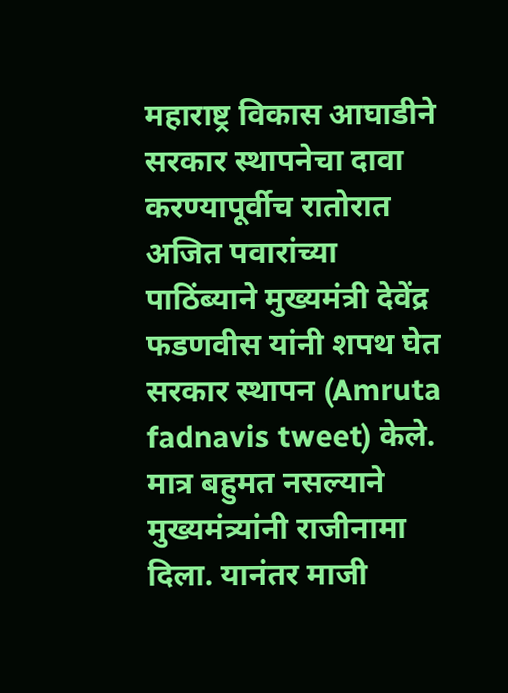महाराष्ट्र विकास आघाडीने सरकार स्थापनेचा दावा करण्यापूर्वीच रातोरात अजित पवारांच्या पाठिंब्याने मुख्यमंत्री देवेंद्र फडणवीस यांनी शपथ घेत सरकार स्थापन (Amruta fadnavis tweet) केले. मात्र बहुमत नसल्याने मुख्यमंत्र्यांनी राजीनामा दिला. यानंतर माजी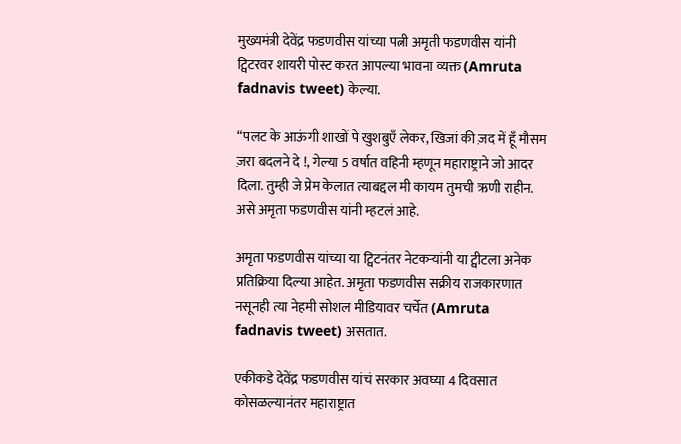मुख्यमंत्री देवेंद्र फडणवीस यांच्या पत्नी अमृती फडणवीस यांनी ट्विटरवर शायरी पोस्ट करत आपल्या भावना व्यक्त (Amruta fadnavis tweet) केल्या.

“पलट के आऊंगी शाखों पे खुशबुएँ लेकर, खिजां की ज़द में हूँ मौसम ज़रा बदलने दे !, गेल्या 5 वर्षात वहिनी म्हणून महाराष्ट्राने जो आदर दिला. तुम्ही जे प्रेम केलात त्याबद्दल मी कायम तुमची ऋणी राहीन. असे अमृता फडणवीस यांनी म्हटलं आहे.

अमृता फडणवीस यांच्या या ट्विटनंतर नेटकऱ्यांनी या ट्वीटला अनेक प्रतिक्रिया दिल्या आहेत. अमृता फडणवीस सक्रीय राजकारणात नसूनही त्या नेहमी सोशल मीडियावर चर्चेत (Amruta fadnavis tweet) असतात.

एकीकडे देवेंद्र फडणवीस यांचं सरकार अवघ्या 4 दिवसात कोसळल्यानंतर महाराष्ट्रात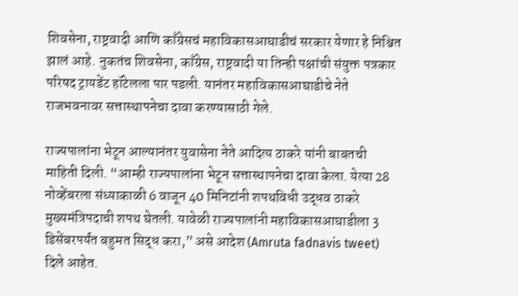शिवसेना, राष्ट्रवादी आणि काँग्रेसचं महाविकासआघाडीचं सरकार येणार हे निश्चित झालं आहे. नुकतंच शिवसेना, काँग्रेस, राष्ट्रवादी या तिन्ही पक्षांची संयुक्त पत्रकार परिषद ट्रायडेंट हॉटेलला पार पडली. यानंतर महाविकासआघाडीचे नेते राजभवनावर सत्तास्थापनेचा दावा करण्यासाठी गेले.

राज्यपालांना भेटून आल्यानंतर युवासेना नेते आदित्य ठाकरे यांनी बाबतची माहिती दिली. “आम्ही राज्यपालांना भेटून सत्तास्थापनेचा दावा केला. येत्या 28 नोव्हेंबरला संध्याकाळी 6 वाजून 40 मिनिटांनी शपथविधी उद्धव ठाकरे मुख्यमंत्रिपदाची शपथ घेतली. यावेळी राज्यपालांनी महाविकासआघाडीला 3 डिसेंबरपर्यंत बहुमत सिद्ध करा,” असे आदेश (Amruta fadnavis tweet) दिले आहेत.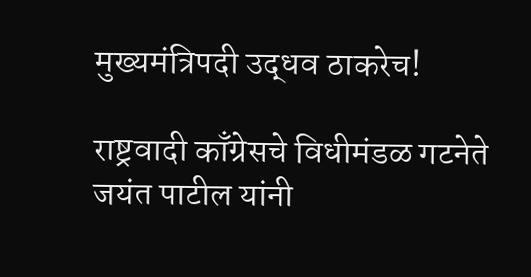मुख्यमंत्रिपदी उद्धव ठाकरेच!

राष्ट्रवादी काँग्रेसचे विधीमंडळ गटनेते जयंत पाटील यांनी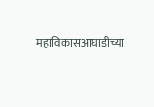महाविकासआघाडीच्या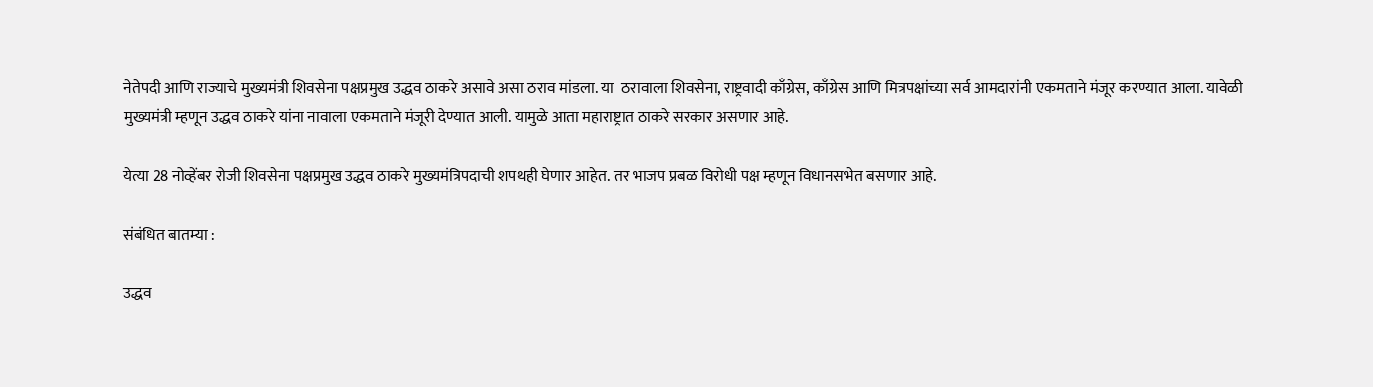नेतेपदी आणि राज्याचे मुख्यमंत्री शिवसेना पक्षप्रमुख उद्धव ठाकरे असावे असा ठराव मांडला. या  ठरावाला शिवसेना, राष्ट्रवादी काँग्रेस, काँग्रेस आणि मित्रपक्षांच्या सर्व आमदारांनी एकमताने मंजूर करण्यात आला. यावेळी मुख्यमंत्री म्हणून उद्धव ठाकरे यांना नावाला एकमताने मंजूरी देण्यात आली. यामुळे आता महाराष्ट्रात ठाकरे सरकार असणार आहे.

येत्या 28 नोव्हेंबर रोजी शिवसेना पक्षप्रमुख उद्धव ठाकरे मुख्यमंत्रिपदाची शपथही घेणार आहेत. तर भाजप प्रबळ विरोधी पक्ष म्हणून विधानसभेत बसणार आहे.

संबंधित बातम्या :

उद्धव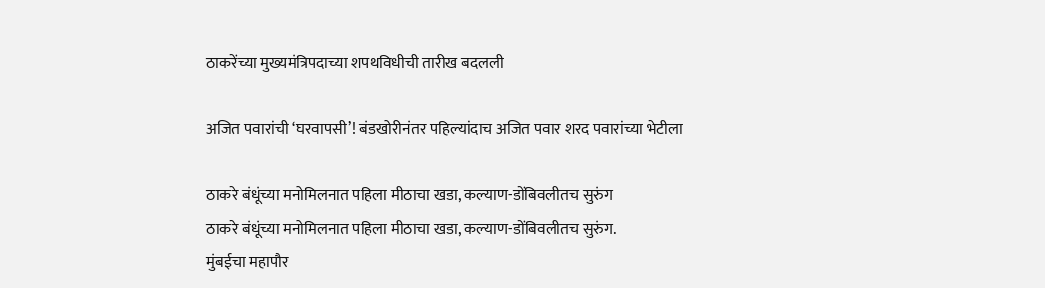ठाकरेंच्या मुख्यमंत्रिपदाच्या शपथविधीची तारीख बदलली

अजित पवारांची ‘घरवापसी’! बंडखोरीनंतर पहिल्यांदाच अजित पवार शरद पवारांच्या भेटीला

ठाकरे बंधूंच्या मनोमिलनात पहिला मीठाचा खडा, कल्याण-डोंबिवलीतच सुरुंग
ठाकरे बंधूंच्या मनोमिलनात पहिला मीठाचा खडा, कल्याण-डोंबिवलीतच सुरुंग.
मुंबईचा महापौर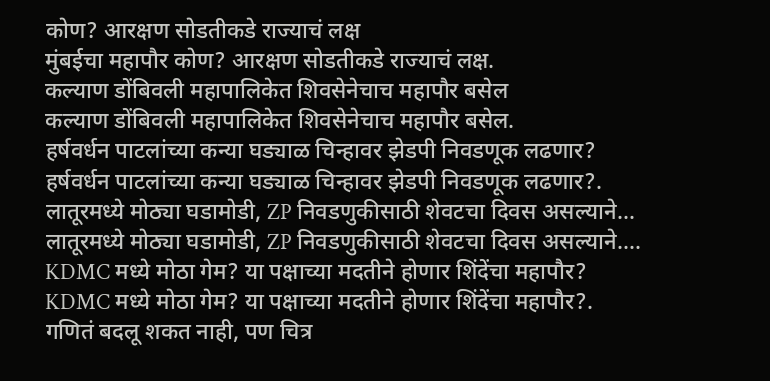कोण? आरक्षण सोडतीकडे राज्याचं लक्ष
मुंबईचा महापौर कोण? आरक्षण सोडतीकडे राज्याचं लक्ष.
कल्याण डोंबिवली महापालिकेत शिवसेनेचाच महापौर बसेल
कल्याण डोंबिवली महापालिकेत शिवसेनेचाच महापौर बसेल.
हर्षवर्धन पाटलांच्या कन्या घड्याळ चिन्हावर झेडपी निवडणूक लढणार?
हर्षवर्धन पाटलांच्या कन्या घड्याळ चिन्हावर झेडपी निवडणूक लढणार?.
लातूरमध्ये मोठ्या घडामोडी, ZP निवडणुकीसाठी शेवटचा दिवस असल्याने...
लातूरमध्ये मोठ्या घडामोडी, ZP निवडणुकीसाठी शेवटचा दिवस असल्याने....
KDMC मध्ये मोठा गेम? या पक्षाच्या मदतीने होणार शिंदेंचा महापौर?
KDMC मध्ये मोठा गेम? या पक्षाच्या मदतीने होणार शिंदेंचा महापौर?.
गणितं बदलू शकत नाही, पण चित्र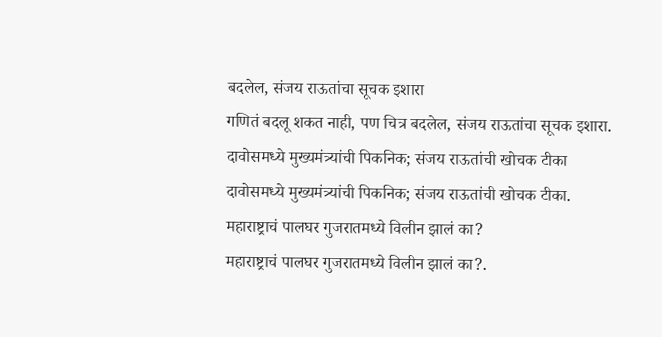बदलेल, संजय राऊतांचा सूचक इशारा
गणितं बदलू शकत नाही, पण चित्र बदलेल, संजय राऊतांचा सूचक इशारा.
दावोसमध्ये मुख्यमंत्र्यांची पिकनिक; संजय राऊतांची खोचक टीका
दावोसमध्ये मुख्यमंत्र्यांची पिकनिक; संजय राऊतांची खोचक टीका.
महाराष्ट्राचं पालघर गुजरातमध्ये विलीन झालं का?
महाराष्ट्राचं पालघर गुजरातमध्ये विलीन झालं का?.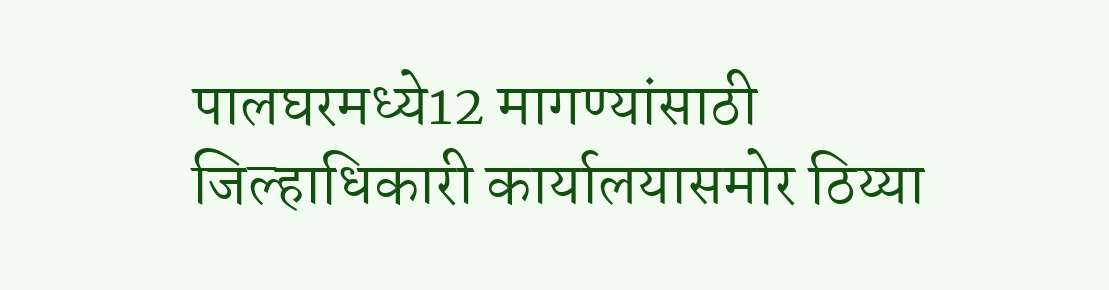पालघरमध्ये12 मागण्यांसाठी जिल्हाधिकारी कार्यालयासमोर ठिय्या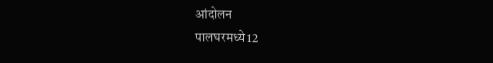आंदोलन
पालघरमध्ये12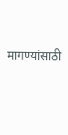मागण्यांसाठी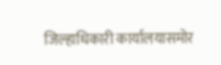जिल्हाधिकारी कार्यालयासमोर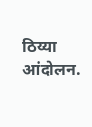ठिय्या आंदोलन.